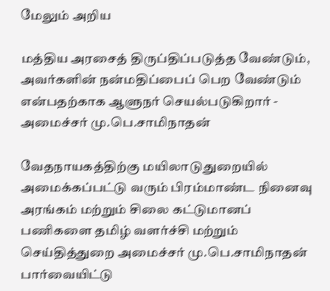மேலும் அறிய

மத்திய அரசைத் திருப்திப்படுத்த வேண்டும், அவர்களின் நன்மதிப்பைப் பெற வேண்டும் என்பதற்காக ஆளுநர் செயல்படுகிறார் - அமைச்சர் மு.பெ.சாமிநாதன்

வேதநாயகத்திற்கு மயிலாடுதுறையில் அமைக்கப்பட்டு வரும் பிரம்மாண்ட நினைவு அரங்கம் மற்றும் சிலை கட்டுமானப் பணிகளை தமிழ் வளர்ச்சி மற்றும் செய்தித்துறை அமைச்சர் மு.பெ.சாமிநாதன் பார்வையிட்டு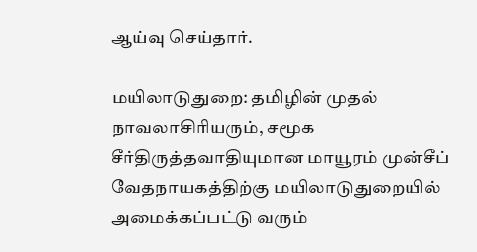ஆய்வு செய்தார்.

மயிலாடுதுறை: தமிழின் முதல் நாவலாசிரியரும், சமூக சீர்திருத்தவாதியுமான மாயூரம் முன்சீப் வேதநாயகத்திற்கு மயிலாடுதுறையில் அமைக்கப்பட்டு வரும்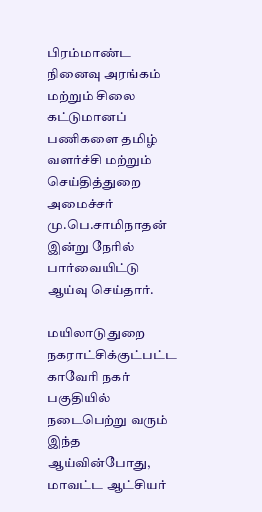பிரம்மாண்ட நினைவு அரங்கம் மற்றும் சிலை கட்டுமானப் பணிகளை தமிழ் வளர்ச்சி மற்றும் செய்தித்துறை அமைச்சர் மு.பெ.சாமிநாதன் இன்று நேரில் பார்வையிட்டு ஆய்வு செய்தார்.

மயிலாடுதுறை நகராட்சிக்குட்பட்ட காவேரி நகர் பகுதியில் நடைபெற்று வரும் இந்த ஆய்வின்போது, மாவட்ட ஆட்சியர்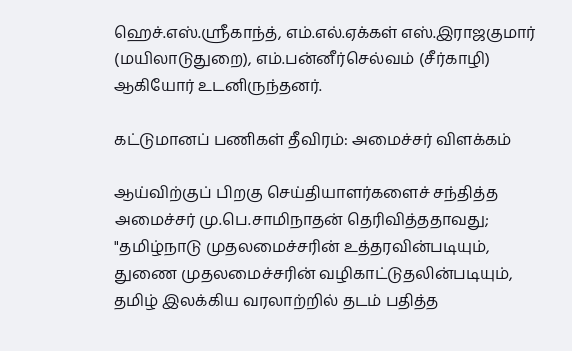ஹெச்.எஸ்.ஸ்ரீகாந்த், எம்.எல்.ஏக்கள் எஸ்.இராஜகுமார் (மயிலாடுதுறை), எம்.பன்னீர்செல்வம் (சீர்காழி) ஆகியோர் உடனிருந்தனர்.

கட்டுமானப் பணிகள் தீவிரம்: அமைச்சர் விளக்கம்

ஆய்விற்குப் பிறகு செய்தியாளர்களைச் சந்தித்த அமைச்சர் மு.பெ.சாமிநாதன் தெரிவித்ததாவது; "தமிழ்நாடு முதலமைச்சரின் உத்தரவின்படியும், துணை முதலமைச்சரின் வழிகாட்டுதலின்படியும், தமிழ் இலக்கிய வரலாற்றில் தடம் பதித்த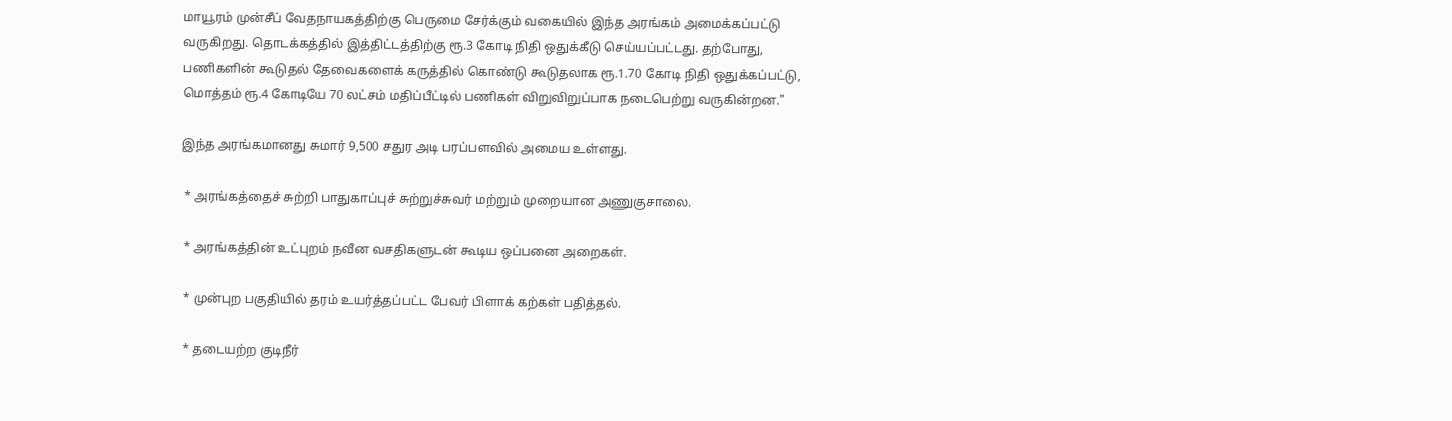மாயூரம் முன்சீப் வேதநாயகத்திற்கு பெருமை சேர்க்கும் வகையில் இந்த அரங்கம் அமைக்கப்பட்டு வருகிறது. தொடக்கத்தில் இத்திட்டத்திற்கு ரூ.3 கோடி நிதி ஒதுக்கீடு செய்யப்பட்டது. தற்போது, பணிகளின் கூடுதல் தேவைகளைக் கருத்தில் கொண்டு கூடுதலாக ரூ.1.70 கோடி நிதி ஒதுக்கப்பட்டு, மொத்தம் ரூ.4 கோடியே 70 லட்சம் மதிப்பீட்டில் பணிகள் விறுவிறுப்பாக நடைபெற்று வருகின்றன."

இந்த அரங்கமானது சுமார் 9,500 சதுர அடி பரப்பளவில் அமைய உள்ளது.

 * அரங்கத்தைச் சுற்றி பாதுகாப்புச் சுற்றுச்சுவர் மற்றும் முறையான அணுகுசாலை.

 * அரங்கத்தின் உட்புறம் நவீன வசதிகளுடன் கூடிய ஒப்பனை அறைகள்.

 * முன்புற பகுதியில் தரம் உயர்த்தப்பட்ட பேவர் பிளாக் கற்கள் பதித்தல்.

 * தடையற்ற குடிநீர்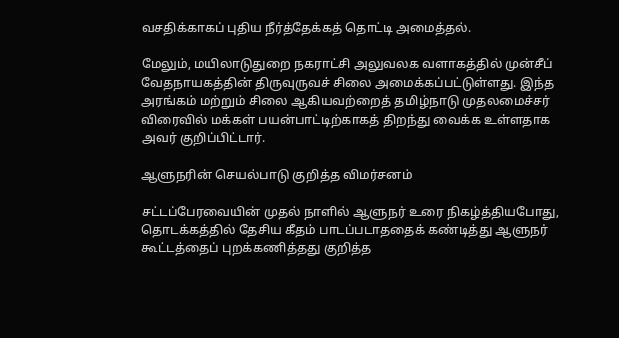வசதிக்காகப் புதிய நீர்த்தேக்கத் தொட்டி அமைத்தல்.

மேலும், மயிலாடுதுறை நகராட்சி அலுவலக வளாகத்தில் முன்சீப் வேதநாயகத்தின் திருவுருவச் சிலை அமைக்கப்பட்டுள்ளது. இந்த அரங்கம் மற்றும் சிலை ஆகியவற்றைத் தமிழ்நாடு முதலமைச்சர் விரைவில் மக்கள் பயன்பாட்டிற்காகத் திறந்து வைக்க உள்ளதாக அவர் குறிப்பிட்டார்.

ஆளுநரின் செயல்பாடு குறித்த விமர்சனம்

சட்டப்பேரவையின் முதல் நாளில் ஆளுநர் உரை நிகழ்த்தியபோது, தொடக்கத்தில் தேசிய கீதம் பாடப்படாததைக் கண்டித்து ஆளுநர் கூட்டத்தைப் புறக்கணித்தது குறித்த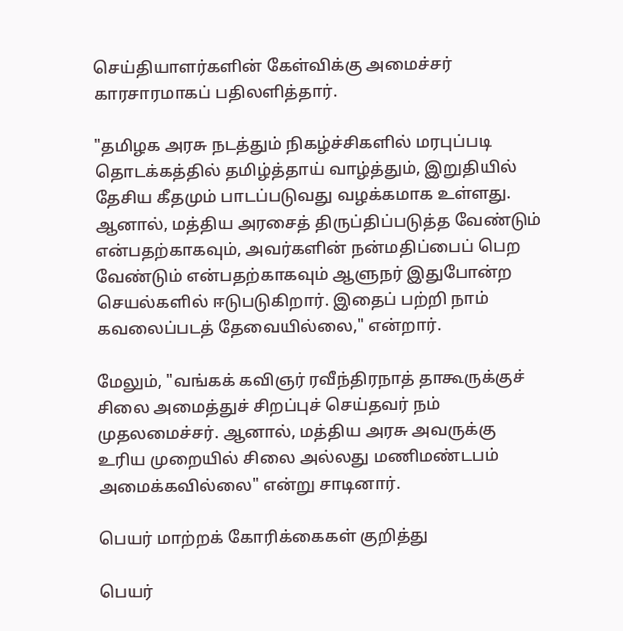செய்தியாளர்களின் கேள்விக்கு அமைச்சர் காரசாரமாகப் பதிலளித்தார்.

"தமிழக அரசு நடத்தும் நிகழ்ச்சிகளில் மரபுப்படி தொடக்கத்தில் தமிழ்த்தாய் வாழ்த்தும், இறுதியில் தேசிய கீதமும் பாடப்படுவது வழக்கமாக உள்ளது. ஆனால், மத்திய அரசைத் திருப்திப்படுத்த வேண்டும் என்பதற்காகவும், அவர்களின் நன்மதிப்பைப் பெற வேண்டும் என்பதற்காகவும் ஆளுநர் இதுபோன்ற செயல்களில் ஈடுபடுகிறார். இதைப் பற்றி நாம் கவலைப்படத் தேவையில்லை," என்றார்.

மேலும், "வங்கக் கவிஞர் ரவீந்திரநாத் தாகூருக்குச் சிலை அமைத்துச் சிறப்புச் செய்தவர் நம் முதலமைச்சர். ஆனால், மத்திய அரசு அவருக்கு உரிய முறையில் சிலை அல்லது மணிமண்டபம் அமைக்கவில்லை" என்று சாடினார்.

பெயர் மாற்றக் கோரிக்கைகள் குறித்து

பெயர்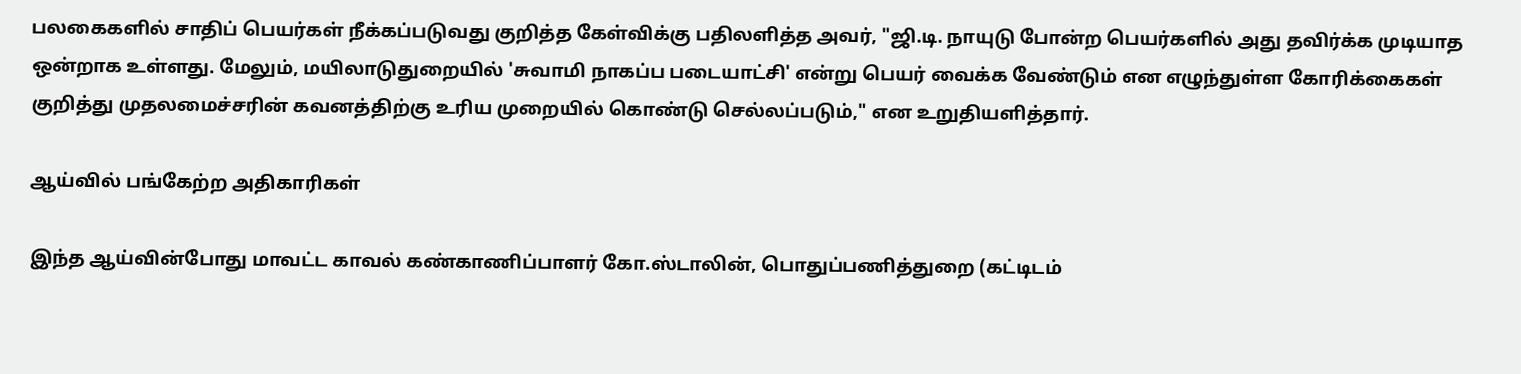பலகைகளில் சாதிப் பெயர்கள் நீக்கப்படுவது குறித்த கேள்விக்கு பதிலளித்த அவர், "ஜி.டி. நாயுடு போன்ற பெயர்களில் அது தவிர்க்க முடியாத ஒன்றாக உள்ளது. மேலும், மயிலாடுதுறையில் 'சுவாமி நாகப்ப படையாட்சி' என்று பெயர் வைக்க வேண்டும் என எழுந்துள்ள கோரிக்கைகள் குறித்து முதலமைச்சரின் கவனத்திற்கு உரிய முறையில் கொண்டு செல்லப்படும்," என உறுதியளித்தார்.

ஆய்வில் பங்கேற்ற அதிகாரிகள்

இந்த ஆய்வின்போது மாவட்ட காவல் கண்காணிப்பாளர் கோ.ஸ்டாலின், பொதுப்பணித்துறை (கட்டிடம்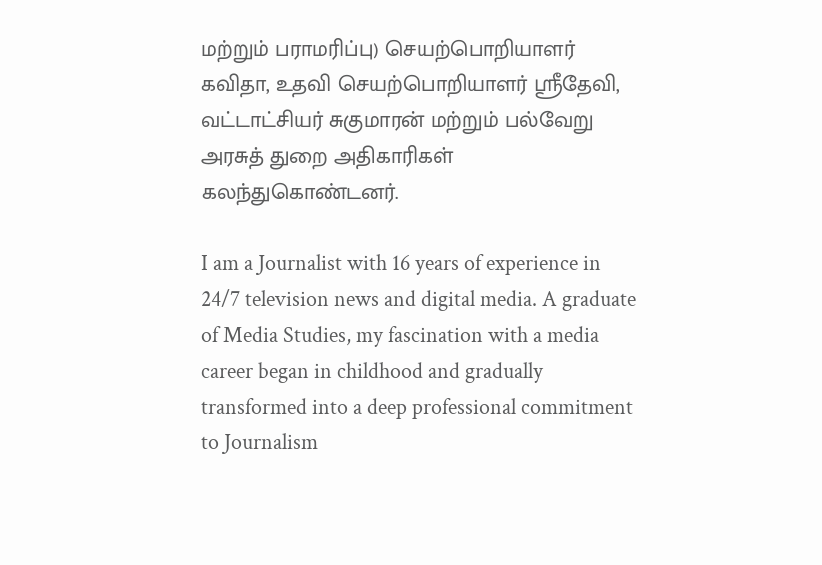மற்றும் பராமரிப்பு) செயற்பொறியாளர் கவிதா, உதவி செயற்பொறியாளர் ஸ்ரீதேவி, வட்டாட்சியர் சுகுமாரன் மற்றும் பல்வேறு அரசுத் துறை அதிகாரிகள் கலந்துகொண்டனர்.

I am a Journalist with 16 years of experience in 24/7 television news and digital media. A graduate of Media Studies, my fascination with a media career began in childhood and gradually transformed into a deep professional commitment to Journalism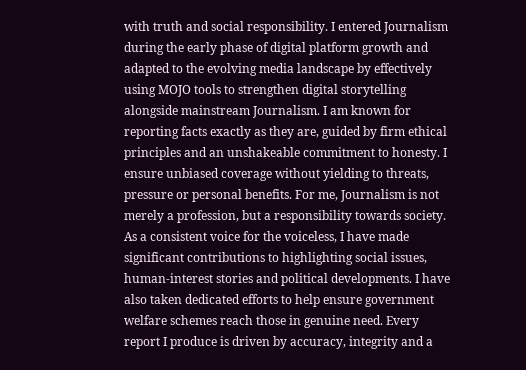with truth and social responsibility. I entered Journalism during the early phase of digital platform growth and adapted to the evolving media landscape by effectively using MOJO tools to strengthen digital storytelling alongside mainstream Journalism. I am known for reporting facts exactly as they are, guided by firm ethical principles and an unshakeable commitment to honesty. I ensure unbiased coverage without yielding to threats, pressure or personal benefits. For me, Journalism is not merely a profession, but a responsibility towards society. As a consistent voice for the voiceless, I have made significant contributions to highlighting social issues, human-interest stories and political developments. I have also taken dedicated efforts to help ensure government welfare schemes reach those in genuine need. Every report I produce is driven by accuracy, integrity and a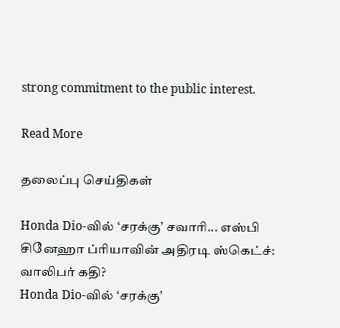strong commitment to the public interest.

Read More

தலைப்பு செய்திகள்

Honda Dio-வில் ‘சரக்கு’ சவாரி... எஸ்பி சினேஹா ப்ரியாவின் அதிரடி ஸ்கெட்ச்: வாலிபர் கதி?
Honda Dio-வில் ‘சரக்கு’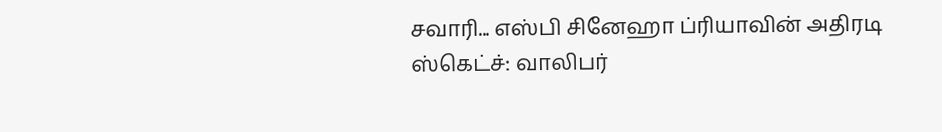சவாரி... எஸ்பி சினேஹா ப்ரியாவின் அதிரடி ஸ்கெட்ச்: வாலிபர்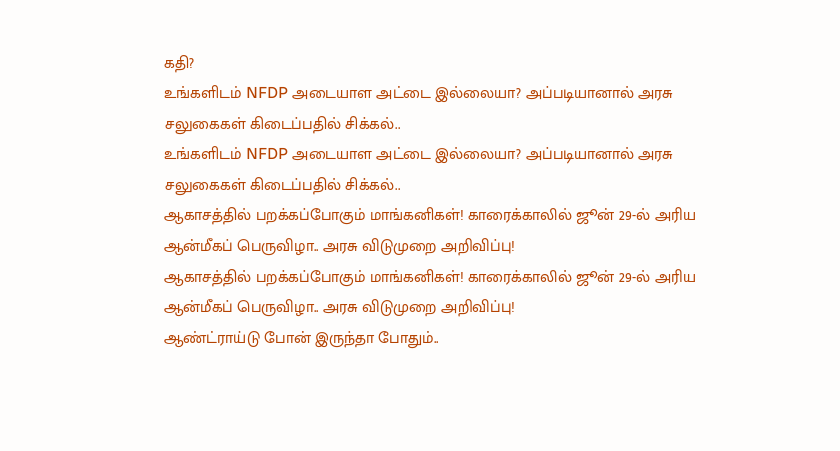கதி?
உங்களிடம் NFDP அடையாள அட்டை இல்லையா? அப்படியானால் அரசு சலுகைகள் கிடைப்பதில் சிக்கல்..
உங்களிடம் NFDP அடையாள அட்டை இல்லையா? அப்படியானால் அரசு சலுகைகள் கிடைப்பதில் சிக்கல்..
ஆகாசத்தில் பறக்கப்போகும் மாங்கனிகள்! காரைக்காலில் ஜூன் 29-ல் அரிய ஆன்மீகப் பெருவிழா.. அரசு விடுமுறை அறிவிப்பு!
ஆகாசத்தில் பறக்கப்போகும் மாங்கனிகள்! காரைக்காலில் ஜூன் 29-ல் அரிய ஆன்மீகப் பெருவிழா.. அரசு விடுமுறை அறிவிப்பு!
ஆண்ட்ராய்டு போன் இருந்தா போதும்..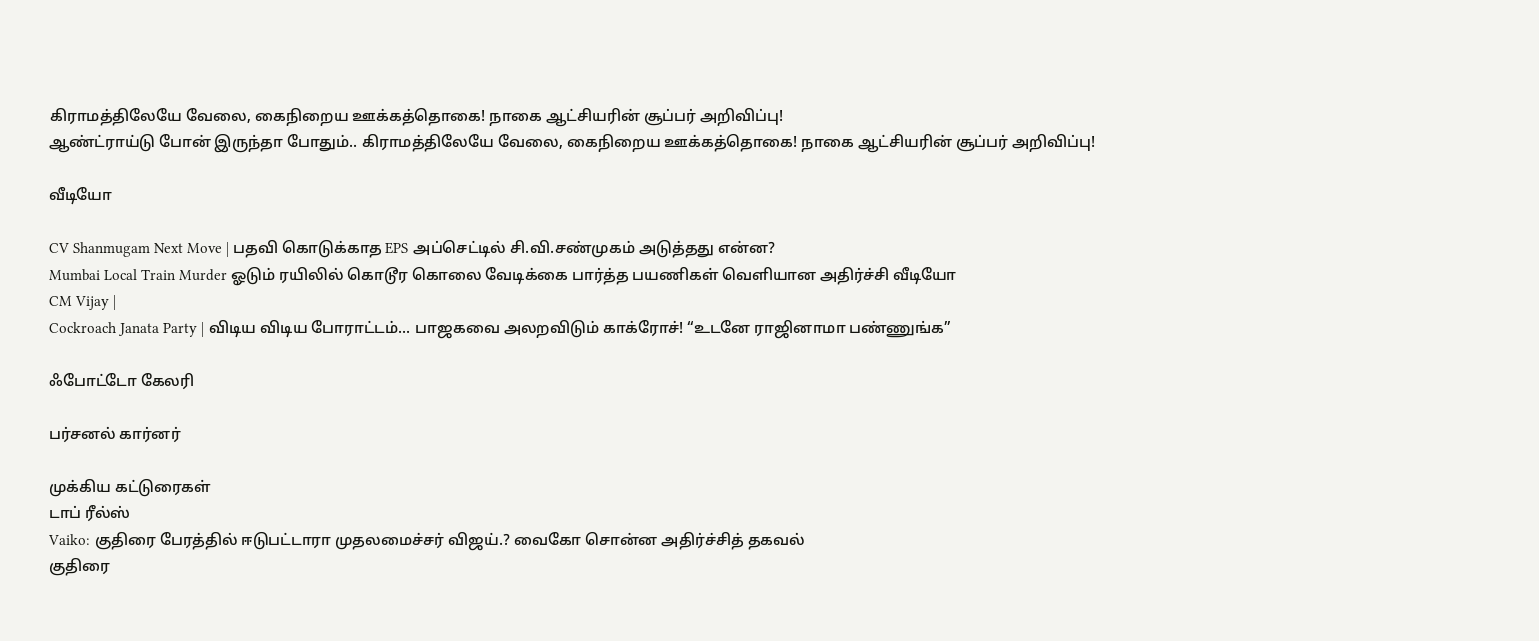கிராமத்திலேயே வேலை, கைநிறைய ஊக்கத்தொகை! நாகை ஆட்சியரின் சூப்பர் அறிவிப்பு!
ஆண்ட்ராய்டு போன் இருந்தா போதும்.. கிராமத்திலேயே வேலை, கைநிறைய ஊக்கத்தொகை! நாகை ஆட்சியரின் சூப்பர் அறிவிப்பு!

வீடியோ

CV Shanmugam Next Move | பதவி கொடுக்காத EPS அப்செட்டில் சி.வி.சண்முகம் அடுத்தது என்ன?
Mumbai Local Train Murder ஓடும் ரயிலில் கொடூர கொலை வேடிக்கை பார்த்த பயணிகள் வெளியான அதிர்ச்சி வீடியோ
CM Vijay |
Cockroach Janata Party | விடிய விடிய போராட்டம்... பாஜகவை அலறவிடும் காக்ரோச்! “உடனே ராஜினாமா பண்ணுங்க”

ஃபோட்டோ கேலரி

பர்சனல் கார்னர்

முக்கிய கட்டுரைகள்
டாப் ரீல்ஸ்
Vaiko: குதிரை பேரத்தில் ஈடுபட்டாரா முதலமைச்சர் விஜய்.? வைகோ சொன்ன அதிர்ச்சித் தகவல்
குதிரை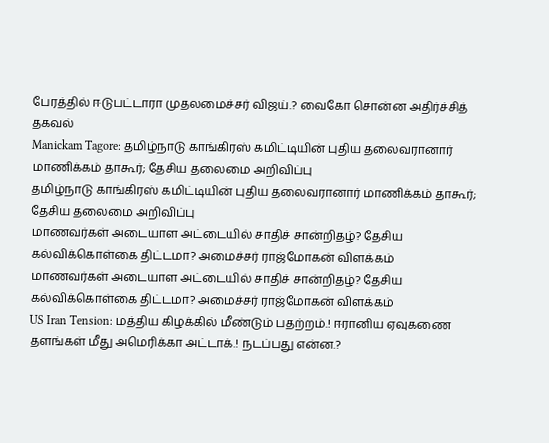பேரத்தில் ஈடுபட்டாரா முதலமைச்சர் விஜய்.? வைகோ சொன்ன அதிர்ச்சித் தகவல்
Manickam Tagore: தமிழ்நாடு காங்கிரஸ் கமிட்டியின் புதிய தலைவரானார் மாணிக்கம் தாகூர்; தேசிய தலைமை அறிவிப்பு
தமிழ்நாடு காங்கிரஸ் கமிட்டியின் புதிய தலைவரானார் மாணிக்கம் தாகூர்; தேசிய தலைமை அறிவிப்பு
மாணவர்கள் அடையாள அட்டையில் சாதிச் சான்றிதழ்? தேசிய கல்விக்கொள்கை திட்டமா? அமைச்சர் ராஜ்மோகன் விளக்கம்
மாணவர்கள் அடையாள அட்டையில் சாதிச் சான்றிதழ்? தேசிய கல்விக்கொள்கை திட்டமா? அமைச்சர் ராஜ்மோகன் விளக்கம்
US Iran Tension: மத்திய கிழக்கில் மீண்டும் பதற்றம்.! ஈரானிய ஏவுகணை தளங்கள் மீது அமெரிக்கா அட்டாக்.! நடப்பது என்ன.?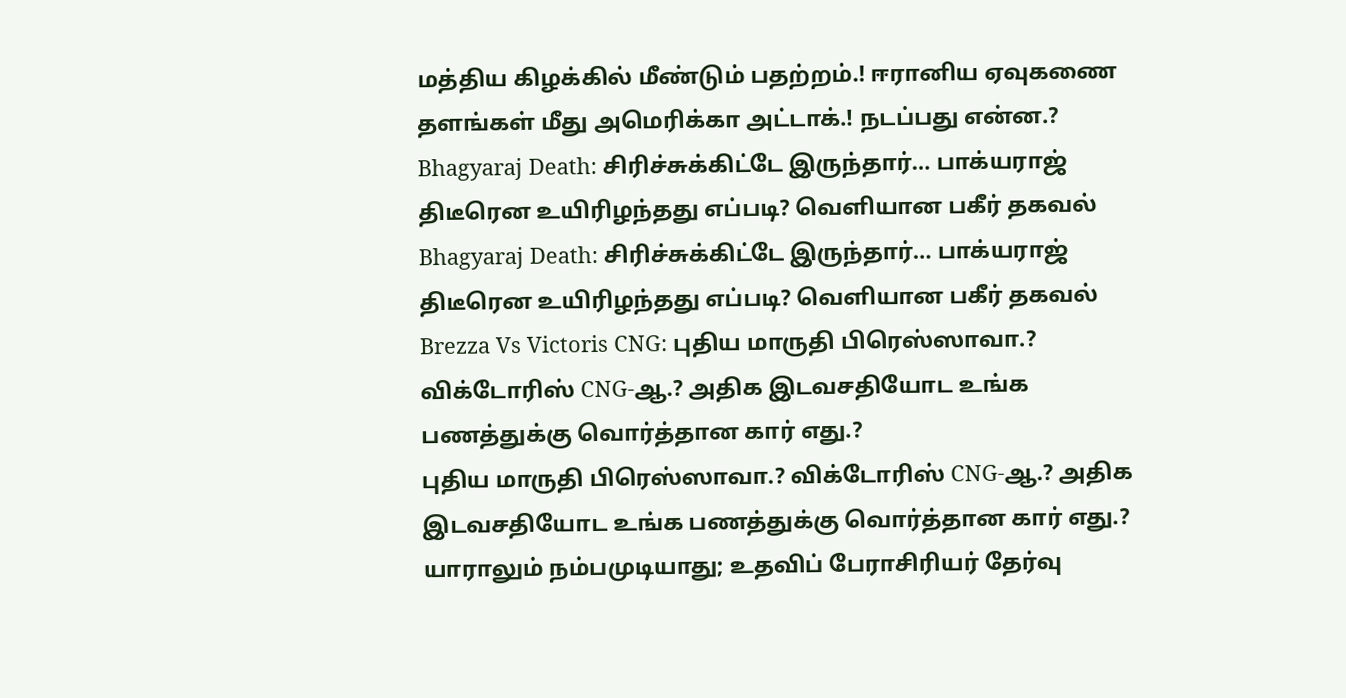மத்திய கிழக்கில் மீண்டும் பதற்றம்.! ஈரானிய ஏவுகணை தளங்கள் மீது அமெரிக்கா அட்டாக்.! நடப்பது என்ன.?
Bhagyaraj Death: சிரிச்சுக்கிட்டே இருந்தார்… பாக்யராஜ் திடீரென உயிரிழந்தது எப்படி? வெளியான பகீர் தகவல்
Bhagyaraj Death: சிரிச்சுக்கிட்டே இருந்தார்… பாக்யராஜ் திடீரென உயிரிழந்தது எப்படி? வெளியான பகீர் தகவல்
Brezza Vs Victoris CNG: புதிய மாருதி பிரெஸ்ஸாவா.? விக்டோரிஸ் CNG-ஆ.? அதிக இடவசதியோட உங்க பணத்துக்கு வொர்த்தான கார் எது.?
புதிய மாருதி பிரெஸ்ஸாவா.? விக்டோரிஸ் CNG-ஆ.? அதிக இடவசதியோட உங்க பணத்துக்கு வொர்த்தான கார் எது.?
யாராலும் நம்பமுடியாது; உதவிப் பேராசிரியர் தேர்வு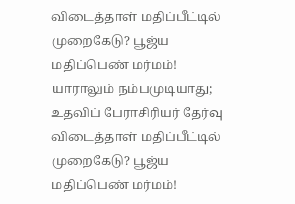விடைத்தாள் மதிப்பீட்டில் முறைகேடு? பூஜ்ய மதிப்பெண் மர்மம்!
யாராலும் நம்பமுடியாது; உதவிப் பேராசிரியர் தேர்வு விடைத்தாள் மதிப்பீட்டில் முறைகேடு? பூஜ்ய மதிப்பெண் மர்மம்!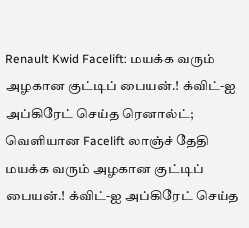Renault Kwid Facelift: மயக்க வரும் அழகான குட்டிப் பையன்.! க்விட்-ஐ அப்கிரேட் செய்த ரெனால்ட்; வெளியான Facelift லாஞ்ச் தேதி
மயக்க வரும் அழகான குட்டிப் பையன்.! க்விட்-ஐ அப்கிரேட் செய்த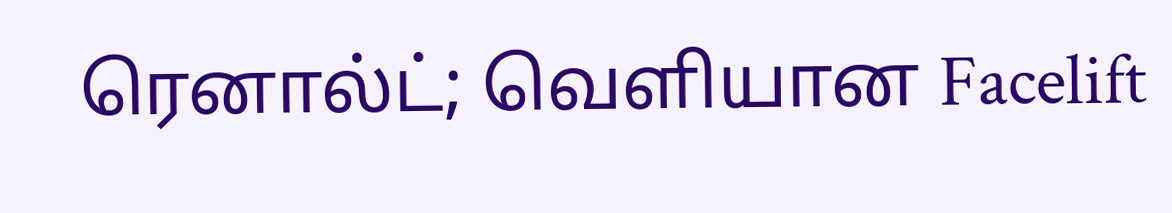ரெனால்ட்; வெளியான Facelift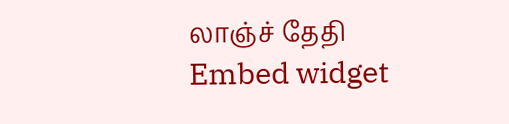லாஞ்ச் தேதி
Embed widget